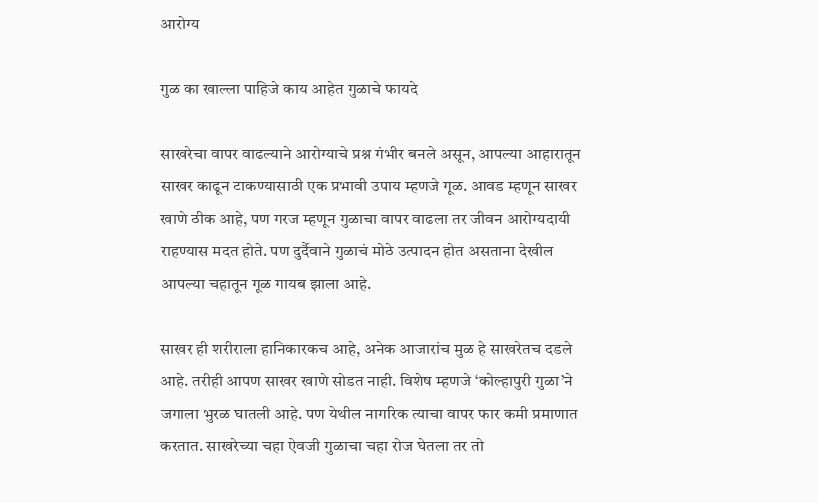आरोग्य

गुळ का खाल्ला पाहिजे काय आहेत गुळाचे फायदे

साखरेचा वापर वाढल्याने आरोग्याचे प्रश्न गंभीर बनले असून, आपल्या आहारातून साखर काढून टाकण्यासाठी एक प्रभावी उपाय म्हणजे गूळ. आवड म्हणून साखर खाणे ठीक आहे, पण गरज म्हणून गुळाचा वापर वाढला तर जीवन आरोग्यदायी राहण्यास मदत होते. पण दुर्दैवाने गुळाचं मोठे उत्पादन होत असताना देखील आपल्या चहातून गूळ गायब झाला आहे.

साखर ही शरीराला हानिकारकच आहे, अनेक आजारांच मुळ हे साखरेतच दडले आहे. तरीही आपण साखर खाणे सोडत नाही. विशेष म्हणजे ‘कोल्हापुरी गुळा’ने जगाला भुरळ घातली आहे. पण येथील नागरिक त्याचा वापर फार कमी प्रमाणात करतात. साखरेच्या चहा ऐवजी गुळाचा चहा रोज घेतला तर तो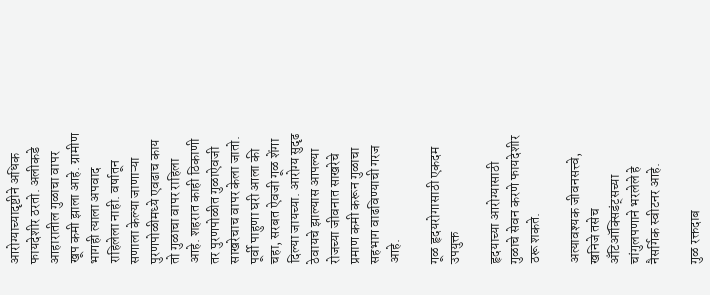आरोग्याच्यादृष्टीने अधिक फायदेशीर ठरतो. अलीकडे आहारातील गुळाचा वापर खूप कमी झाला आहे. ग्रामीण भागही त्याला अपवाद राहिलेला नाही. वर्षातून सणाला केल्या जाणाऱ्या पुरणपोळीमध्ये एवढाच काय तो गुळाचा वापर राहिला आहे. शहरात काही ठिकाणी तर पुरणपोळीत गुळाऐवजी साखरेचाच वापर केला जातो. पूर्वी पाहुणा घरी आला की चहा, सरबत ऐवजी गूळ शेंगा दिल्या जायच्या. आरोग्य सुदृढ ठेवायचे झाल्यास आपल्या रोजच्या जीवनात साखरेचे प्रमाण कमी करून गुळाचा सहभाग वाढविण्याची गरज आहे.

गूळ हृदयरोगासाठी एकदम उपयुक्त

हृदयाच्या आरोग्यासाठी गुळाचे सेवन करणे फायदेशीर ठरू शकते.

अत्यावश्यक जीवनसत्त्वे, खनिजे तसेच अँटिऑक्सिडंट्सच्या चांगुलपणाने भरलेले हे नैसर्गिक स्वीटनर आहे.

गुळ रक्तदाब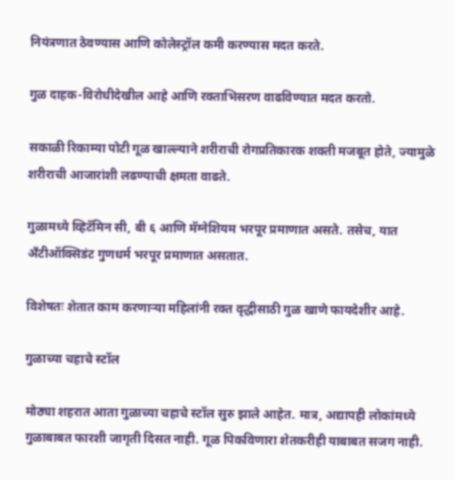नियंत्रणात ठेवण्यास आणि कोलेस्ट्रॉल कमी करण्यास मदत करते.

गुळ दाहक-विरोधीदेखील आहे आणि रक्ताभिसरण वाढविण्यात मदत करतो.

सकाळी रिकाम्या पोटी गूळ खाल्ल्याने शरीराची रोगप्रतिकारक शक्ती मजबूत होते, ज्यामुळे शरीराची आजारांशी लढण्याची क्षमता वाढते.

गुळामध्ये व्हिटॅमिन सी, बी ६ आणि मॅग्नेशियम भरपूर प्रमाणात असते. तसेच, यात अँटीऑक्सिडंट गुणधर्म भरपूर प्रमाणात असतात.

विशेषतः शेतात काम करणाऱ्या महिलांनी रक्त वृद्धीसाठी गुळ खाणे फायदेशीर आहे.

गुळाच्या चहाचे स्टॉल

मोठ्या शहरात आता गुळाच्या चहाचे स्टॉल सुरु झाले आहेत. मात्र, अद्यापही लोकांमध्ये गुळाबाबत फारशी जागृती दिसत नाही. गूळ पिकविणारा शेतकरीही याबाबत सजग नाही.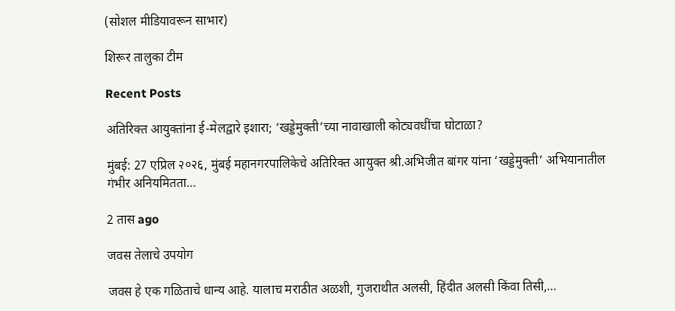(सोशल मीडियावरून साभार)

शिरूर तालुका टीम

Recent Posts

अतिरिक्त आयुक्तांना ई-मेलद्वारे इशारा; ‘खड्डेमुक्ती’च्या नावाखाली कोट्यवधींचा घोटाळा?

मुंबई: 27 एप्रिल २०२६, मुंबई महानगरपालिकेचे अतिरिक्त आयुक्त श्री.अभिजीत बांगर यांना ‘खड्डेमुक्ती’ अभियानातील गंभीर अनियमितता…

2 तास ago

जवस तेलाचे उपयोग

जवस हे एक गळिताचे धान्य आहे. यालाच मराठीत अळशी, गुजराथीत अलसी, हिंदीत अलसी किंवा तिसी,…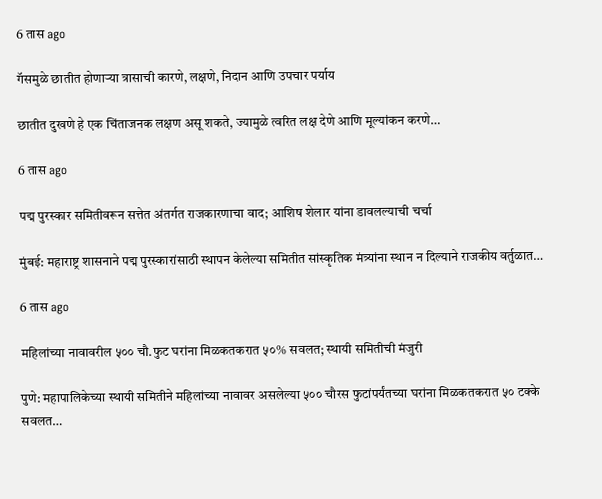6 तास ago

गॅसमुळे छातीत होणाऱ्या त्रासाची कारणे, लक्षणे, निदान आणि उपचार पर्याय

छातीत दुखणे हे एक चिंताजनक लक्षण असू शकते, ज्यामुळे त्वरित लक्ष देणे आणि मूल्यांकन करणे…

6 तास ago

पद्म पुरस्कार समितीवरून सत्तेत अंतर्गत राजकारणाचा वाद; आशिष शेलार यांना डावलल्याची चर्चा

मुंबई: महाराष्ट्र शासनाने पद्म पुरस्कारांसाठी स्थापन केलेल्या समितीत सांस्कृतिक मंत्र्यांना स्थान न दिल्याने राजकीय वर्तुळात…

6 तास ago

महिलांच्या नावावरील ५०० चौ.फुट घरांना मिळकतकरात ५०% सवलत; स्थायी समितीची मंजुरी

पुणे: महापालिकेच्या स्थायी समितीने महिलांच्या नावावर असलेल्या ५०० चौरस फुटांपर्यंतच्या घरांना मिळकतकरात ५० टक्के सवलत…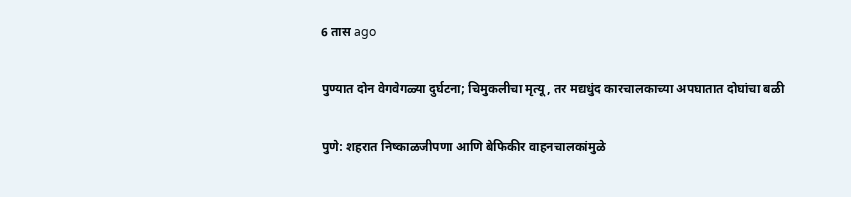6 तास ago

पुण्यात दोन वेगवेगळ्या दुर्घटना; चिमुकलीचा मृत्यू, तर मद्यधुंद कारचालकाच्या अपघातात दोघांचा बळी

पुणे: शहरात निष्काळजीपणा आणि बेफिकीर वाहनचालकांमुळे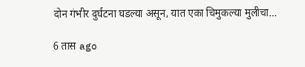दोन गंभीर दुर्घटना घडल्या असून, यात एका चिमुकल्या मुलीचा…

6 तास ago